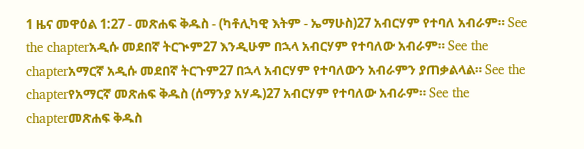1 ዜና መዋዕል 1:27 - መጽሐፍ ቅዱስ - (ካቶሊካዊ እትም - ኤማሁስ)27 አብርሃም የተባለ አብራም። See the chapterአዲሱ መደበኛ ትርጒም27 እንዲሁም በኋላ አብርሃም የተባለው አብራም። See the chapterአማርኛ አዲሱ መደበኛ ትርጉም27 በኋላ አብርሃም የተባለውን አብራምን ያጠቃልላል። See the chapterየአማርኛ መጽሐፍ ቅዱስ (ሰማንያ አሃዱ)27 አብርሃም የተባለው አብራም። See the chapterመጽሐፍ ቅዱስ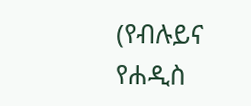(የብሉይና የሐዲስ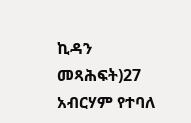ኪዳን መጻሕፍት)27 አብርሃም የተባለ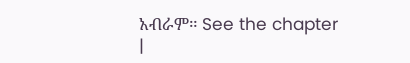አብራም። See the chapter |